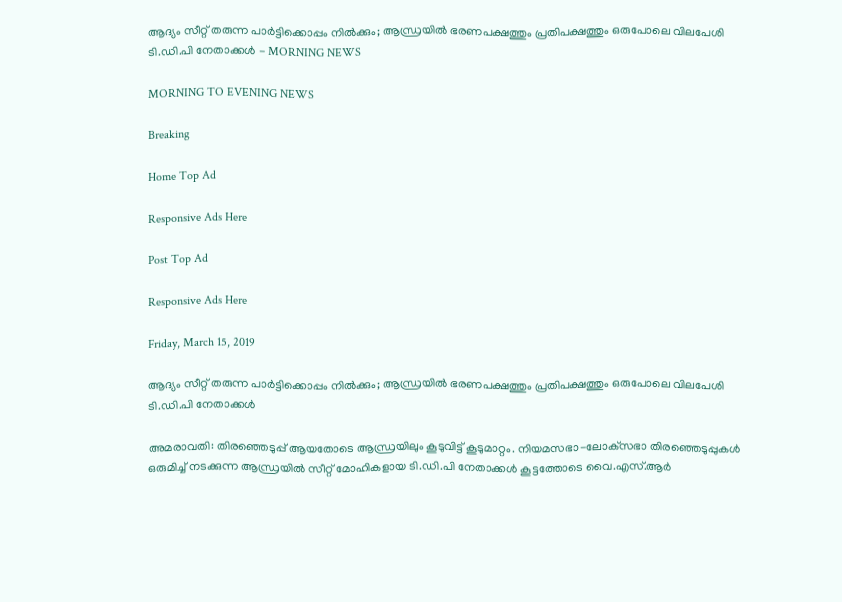ആദ്യം സീറ്റ് തരുന്ന പാര്‍ട്ടിക്കൊപ്പം നില്‍ക്കും; ആന്ധ്രയില്‍ ഭരണപക്ഷത്തും പ്രതിപക്ഷത്തും ഒരുപോലെ വിലപേശി ടി.ഡി.പി നേതാക്കള്‍ - MORNING NEWS

MORNING TO EVENING NEWS

Breaking

Home Top Ad

Responsive Ads Here

Post Top Ad

Responsive Ads Here

Friday, March 15, 2019

ആദ്യം സീറ്റ് തരുന്ന പാര്‍ട്ടിക്കൊപ്പം നില്‍ക്കും; ആന്ധ്രയില്‍ ഭരണപക്ഷത്തും പ്രതിപക്ഷത്തും ഒരുപോലെ വിലപേശി ടി.ഡി.പി നേതാക്കള്‍

അമരാവതി: തിരഞ്ഞെടുപ്പ് ആയതോടെ ആന്ധ്രയിലും കൂടുവിട്ട് കൂടുമാറ്റം. നിയമസഭാ-ലോക്‌സഭാ തിരഞ്ഞെടുപ്പുകള്‍ ഒരുമിച്ച് നടക്കുന്ന ആന്ധ്രയില്‍ സീറ്റ് മോഹികളായ ടി.ഡി.പി നേതാക്കള്‍ കൂട്ടത്തോടെ വൈ.എസ്.ആര്‍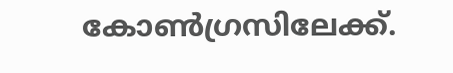കോണ്‍ഗ്രസിലേക്ക്.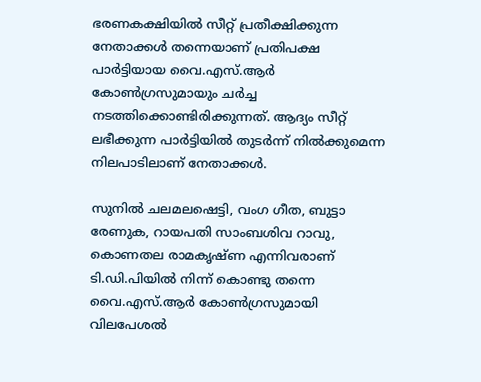ഭരണകക്ഷിയില്‍ സീറ്റ് പ്രതീക്ഷിക്കുന്ന നേതാക്കള്‍ തന്നെയാണ് പ്രതിപക്ഷ പാര്‍ട്ടിയായ വൈ.എസ്.ആര്‍ കോണ്‍ഗ്രസുമായും ചര്‍ച്ച നടത്തിക്കൊണ്ടിരിക്കുന്നത്. ആദ്യം സീറ്റ് ലഭീക്കുന്ന പാര്‍ട്ടിയില്‍ തുടര്‍ന്ന് നില്‍ക്കുമെന്ന നിലപാടിലാണ് നേതാക്കള്‍.

സുനില്‍ ചലമലഷെട്ടി, വംഗ ഗീത, ബുട്ടാ രേണുക, റായപതി സാംബശിവ റാവു, കൊണതല രാമകൃഷ്ണ എന്നിവരാണ് ടി.ഡി.പിയില്‍ നിന്ന് കൊണ്ടു തന്നെ വൈ.എസ്.ആര്‍ കോണ്‍ഗ്രസുമായി വിലപേശല്‍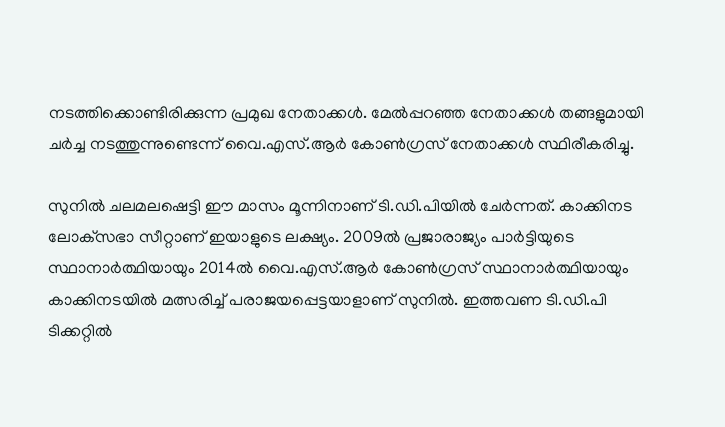നടത്തിക്കൊണ്ടിരിക്കുന്ന പ്രമുഖ നേതാക്കള്‍. മേല്‍പ്പറഞ്ഞ നേതാക്കള്‍ തങ്ങളുമായി ചര്‍ച്ച നടത്തുന്നുണ്ടെന്ന് വൈ.എസ്.ആര്‍ കോണ്‍ഗ്രസ് നേതാക്കള്‍ സ്ഥിരീകരിച്ചു.

സുനില്‍ ചലമലഷെട്ടി ഈ മാസം മൂന്നിനാണ് ടി.ഡി.പിയില്‍ ചേര്‍ന്നത്. കാക്കിനട ലോക്‌സഭാ സീറ്റാണ് ഇയാളുടെ ലക്ഷ്യം. 2009ല്‍ പ്രജാരാജ്യം പാര്‍ട്ടിയുടെ സ്ഥാനാര്‍ത്ഥിയായും 2014ല്‍ വൈ.എസ്.ആര്‍ കോണ്‍ഗ്രസ് സ്ഥാനാര്‍ത്ഥിയായും കാക്കിനടയില്‍ മത്സരിച്ച് പരാജയപ്പെട്ടയാളാണ് സുനില്‍. ഇത്തവണ ടി.ഡി.പി ടിക്കറ്റില്‍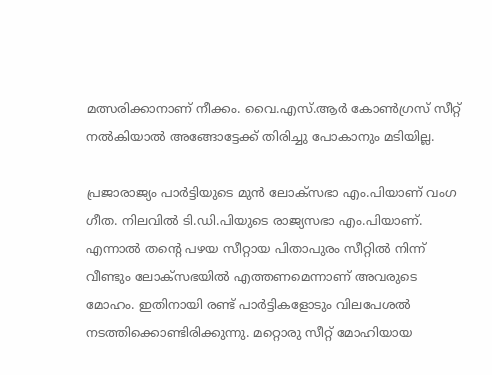മത്സരിക്കാനാണ് നീക്കം. വൈ.എസ്.ആര്‍ കോണ്‍ഗ്രസ് സീറ്റ് നല്‍കിയാല്‍ അങ്ങോട്ടേക്ക് തിരിച്ചു പോകാനും മടിയില്ല.

പ്രജാരാജ്യം പാര്‍ട്ടിയുടെ മുന്‍ ലോക്‌സഭാ എം.പിയാണ് വംഗ ഗീത. നിലവില്‍ ടി.ഡി.പിയുടെ രാജ്യസഭാ എം.പിയാണ്. എന്നാല്‍ തന്റെ പഴയ സീറ്റായ പിതാപുരം സീറ്റില്‍ നിന്ന് വീണ്ടും ലോക്‌സഭയില്‍ എത്തണമെന്നാണ് അവരുടെ മോഹം. ഇതിനായി രണ്ട് പാര്‍ട്ടികളോടും വിലപേശല്‍ നടത്തിക്കൊണ്ടിരിക്കുന്നു. മറ്റൊരു സീറ്റ് മോഹിയായ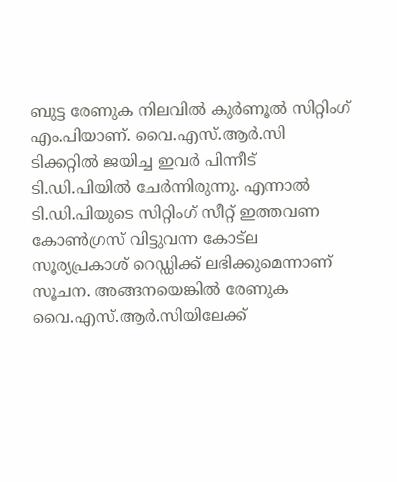ബുട്ട രേണുക നിലവില്‍ കുര്‍ണൂല്‍ സിറ്റിംഗ് എം.പിയാണ്. വൈ.എസ്.ആര്‍.സി ടിക്കറ്റില്‍ ജയിച്ച ഇവര്‍ പിന്നീട് ടി.ഡി.പിയില്‍ ചേര്‍ന്നിരുന്നു. എന്നാല്‍ ടി.ഡി.പിയുടെ സിറ്റിംഗ് സീറ്റ് ഇത്തവണ കോണ്‍ഗ്രസ് വിട്ടുവന്ന കോട്‌ല സൂര്യപ്രകാശ് റെഡ്ഡിക്ക് ലഭിക്കുമെന്നാണ് സൂചന. അങ്ങനയെങ്കില്‍ രേണുക വൈ.എസ്.ആര്‍.സിയിലേക്ക്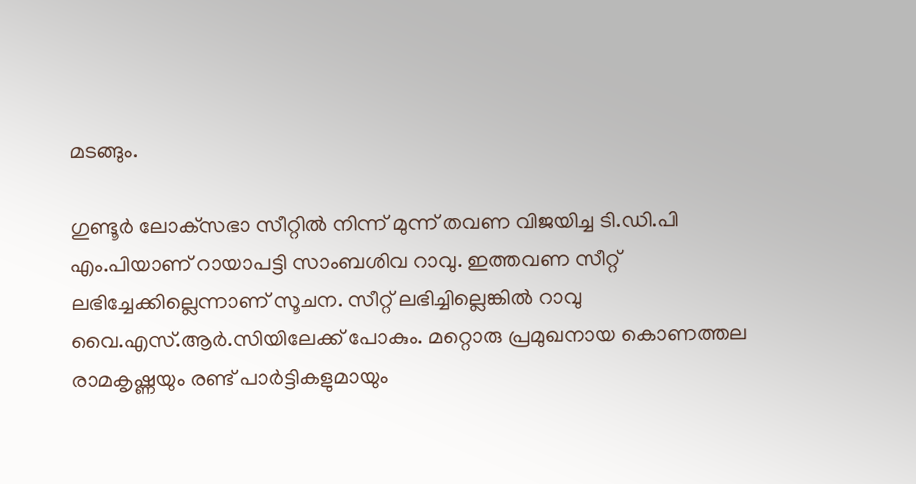മടങ്ങും.

ഗുണ്ടൂര്‍ ലോക്‌സഭാ സീറ്റില്‍ നിന്ന് മുന്ന് തവണ വിജയിച്ച ടി.ഡി.പി എം.പിയാണ് റായാപട്ടി സാംബശിവ റാവു. ഇത്തവണ സീറ്റ് ലഭിച്ചേക്കില്ലെന്നാണ് സൂചന. സീറ്റ് ലഭിച്ചില്ലെങ്കില്‍ റാവു വൈ.എസ്.ആര്‍.സിയിലേക്ക് പോകും. മറ്റൊരു പ്രമുഖനായ കൊണത്തല രാമകൃഷ്ണയും രണ്ട് പാര്‍ട്ടികളുമായും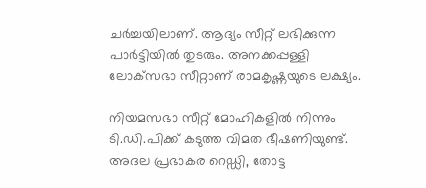ചര്‍ച്ചയിലാണ്. ആദ്യം സീറ്റ് ലഭിക്കുന്ന പാര്‍ട്ടിയില്‍ തുടരും. അനക്കപ്പള്ളി ലോക്‌സഭാ സീറ്റാണ് രാമകൃഷ്ണയുടെ ലക്ഷ്യം.

നിയമസഭാ സീറ്റ് മോഹികളില്‍ നിന്നും ടി.ഡി.പിക്ക് കടുത്ത വിമത ഭീഷണിയുണ്ട്. അദല പ്രഭാകര റെഡ്ഡി, തോട്ട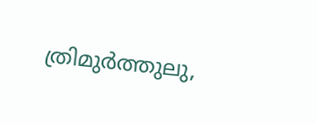ത്രിമുര്‍ത്തുലു,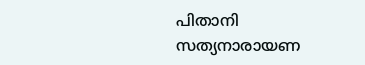പിതാനി സത്യനാരായണ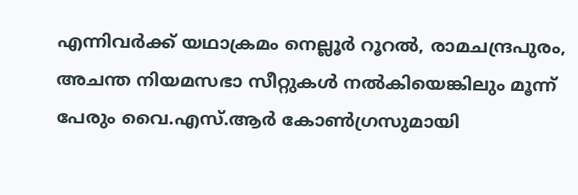എന്നിവര്‍ക്ക് യഥാക്രമം നെല്ലൂര്‍ റൂറല്‍, രാമചന്ദ്രപുരം, അചന്ത നിയമസഭാ സീറ്റുകള്‍ നല്‍കിയെങ്കിലും മൂന്ന് പേരും വൈ.എസ്.ആര്‍ കോണ്‍ഗ്രസുമായി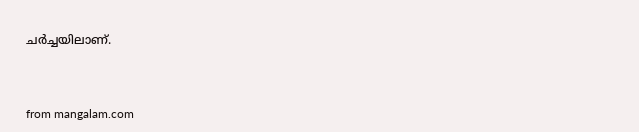ചര്‍ച്ചയിലാണ്.



from mangalam.com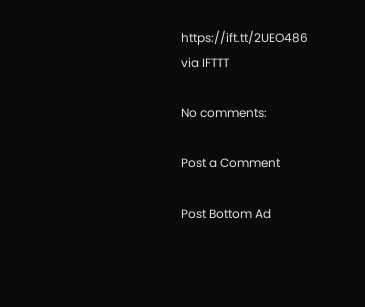https://ift.tt/2UEO486
via IFTTT

No comments:

Post a Comment

Post Bottom Ad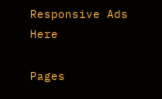Responsive Ads Here

Pages